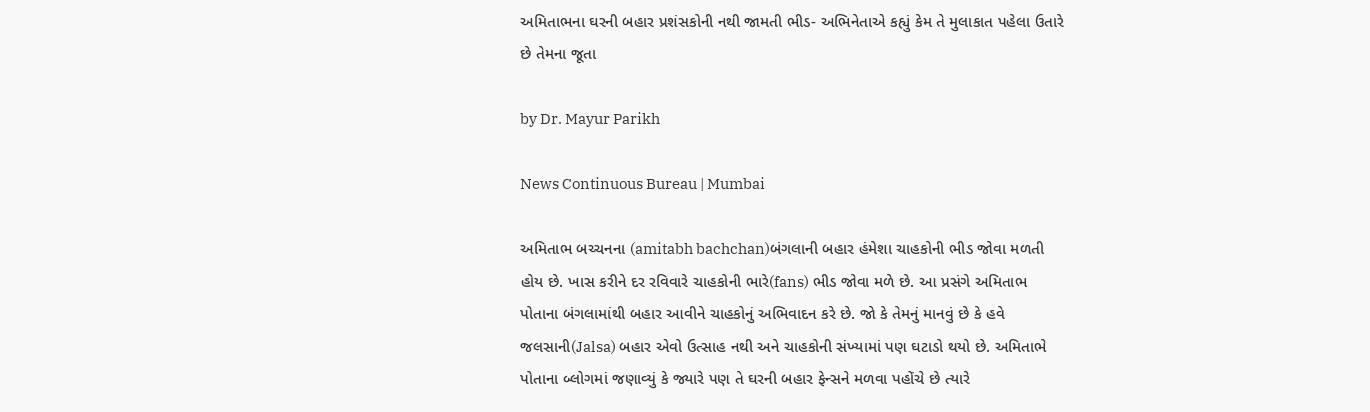અમિતાભના ઘરની બહાર પ્રશંસકોની નથી જામતી ભીડ- અભિનેતાએ કહ્યું કેમ તે મુલાકાત પહેલા ઉતારે છે તેમના જૂતા

by Dr. Mayur Parikh

News Continuous Bureau | Mumbai

અમિતાભ બચ્ચનના (amitabh bachchan)બંગલાની બહાર હંમેશા ચાહકોની ભીડ જોવા મળતી હોય છે. ખાસ કરીને દર રવિવારે ચાહકોની ભારે(fans) ભીડ જોવા મળે છે. આ પ્રસંગે અમિતાભ પોતાના બંગલામાંથી બહાર આવીને ચાહકોનું અભિવાદન કરે છે. જો કે તેમનું માનવું છે કે હવે જલસાની(Jalsa) બહાર એવો ઉત્સાહ નથી અને ચાહકોની સંખ્યામાં પણ ઘટાડો થયો છે. અમિતાભે પોતાના બ્લોગમાં જણાવ્યું કે જ્યારે પણ તે ઘરની બહાર ફેન્સને મળવા પહોંચે છે ત્યારે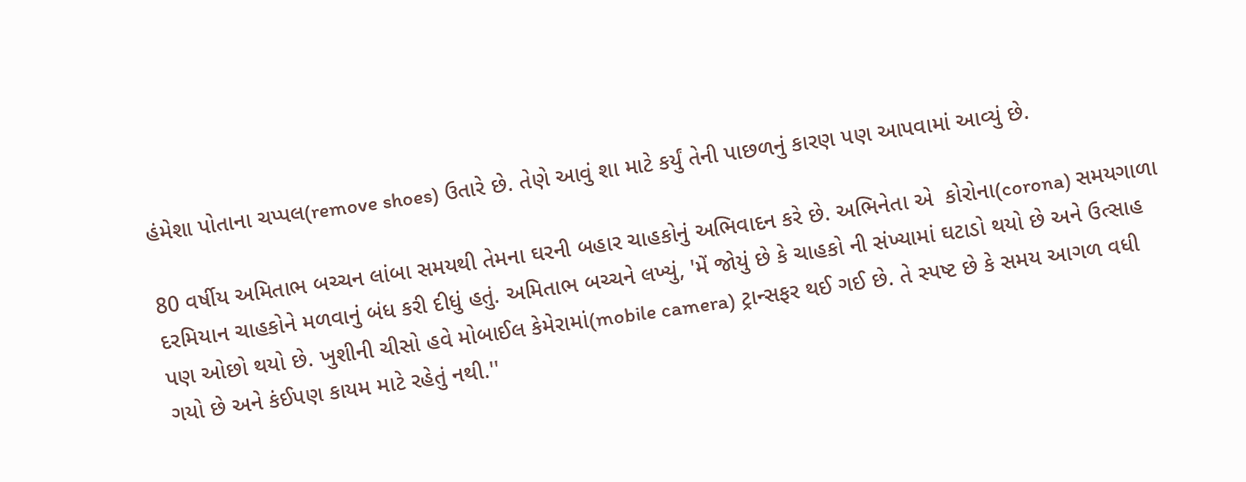હંમેશા પોતાના ચપ્પલ(remove shoes) ઉતારે છે. તેણે આવું શા માટે કર્યું તેની પાછળનું કારણ પણ આપવામાં આવ્યું છે.

80 વર્ષીય અમિતાભ બચ્ચન લાંબા સમયથી તેમના ઘરની બહાર ચાહકોનું અભિવાદન કરે છે. અભિનેતા એ  કોરોના(corona) સમયગાળા દરમિયાન ચાહકોને મળવાનું બંધ કરી દીધું હતું. અમિતાભ બચ્ચને લખ્યું, 'મેં જોયું છે કે ચાહકો ની સંખ્યામાં ઘટાડો થયો છે અને ઉત્સાહ પણ ઓછો થયો છે. ખુશીની ચીસો હવે મોબાઈલ કેમેરામાં(mobile camera) ટ્રાન્સફર થઈ ગઈ છે. તે સ્પષ્ટ છે કે સમય આગળ વધી ગયો છે અને કંઈપણ કાયમ માટે રહેતું નથી.''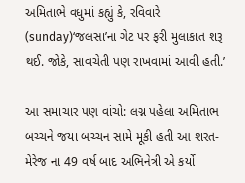અમિતાભે વધુમાં કહ્યું કે, રવિવારે (sunday)‘જલસા’ના ગેટ પર ફરી મુલાકાત શરૂ થઈ. જોકે, સાવચેતી પણ રાખવામાં આવી હતી.’

આ સમાચાર પણ વાંચો: લગ્ન પહેલા અમિતાભ બચ્ચને જયા બચ્ચન સામે મૂકી હતી આ શરત- મેરેજ ના 49 વર્ષ બાદ અભિનેત્રી એ કર્યો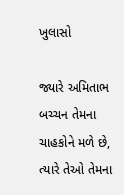ખુલાસો

જ્યારે અમિતાભ બચ્ચન તેમના ચાહકોને મળે છે, ત્યારે તેઓ તેમના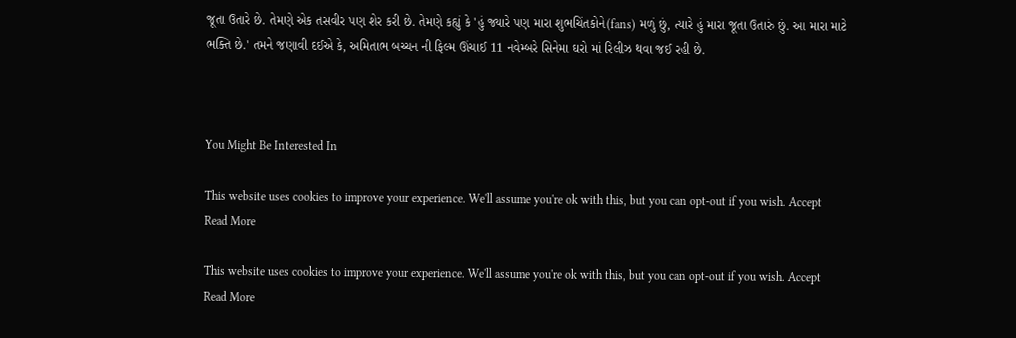જૂતા ઉતારે છે. તેમણે એક તસવીર પણ શેર કરી છે. તેમણે કહ્યું કે 'હું જ્યારે પણ મારા શુભચિંતકોને(fans) મળું છું, ત્યારે હું મારા જૂતા ઉતારું છું. આ મારા માટે ભક્તિ છે.' તમને જણાવી દઈએ કે, અમિતાભ બચ્ચન ની ફિલ્મ ઊંચાઈ 11 નવેમ્બરે સિનેમા ઘરો માં રિલીઝ થવા જઈ રહી છે.



You Might Be Interested In

This website uses cookies to improve your experience. We'll assume you're ok with this, but you can opt-out if you wish. Accept Read More

This website uses cookies to improve your experience. We'll assume you're ok with this, but you can opt-out if you wish. Accept Read More